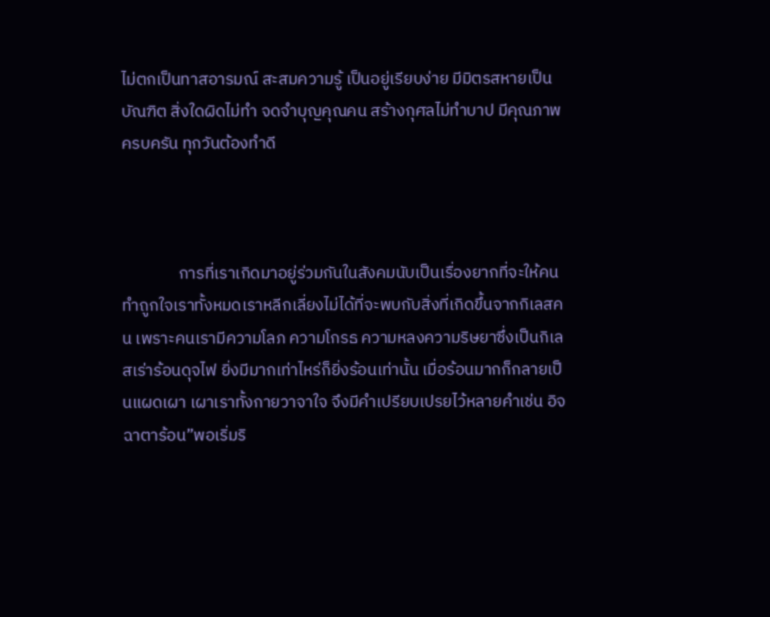ไม่ตกเป็นทาสอารมณ์ สะสมความรู้ เป็นอยู่เรียบง่าย มีมิตรสหายเป็นบัณฑิต สิ่งใดผิดไม่ทำ จดจำบุญคุณคน สร้างกุศลไม่ทำบาป มีคุณภาพครบครัน ทุกวันต้องทำดี



               การที่เราเกิดมาอยู่ร่วมกันในสังคมนับเป็นเรื่องยากที่จะให้คนทำถูกใจเราทั้งหมดเราหลีกเลี่ยงไม่ได้ที่จะพบกับสิ่งที่เกิดขึ้นจากกิเลสคน เพราะคนเรามีความโลภ ความโกรธ ความหลงความริษยาซึ่งเป็นกิเลสเร่าร้อนดุจไฟ ยิ่งมีมากเท่าไหร่ก็ยิ่งร้อนเท่านั้น เมื่อร้อนมากก็กลายเป็นแผดเผา เผาเราทั้งกายวาจาใจ จึงมีคำเปรียบเปรยไว้หลายคำเช่น อิจฉาตาร้อน”พอเริ่มริ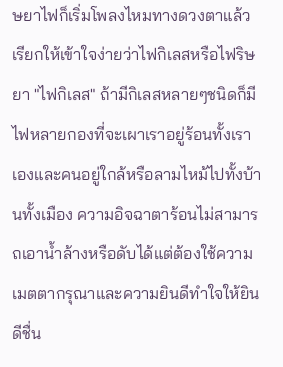ษยาไฟก็เริ่มโพลงไหมทางดวงตาแล้ว เรียกให้เข้าใจง่ายว่าไฟกิเลสหรือไฟริษยา "ไฟกิเลส" ถ้ามีกิเลสหลายๆชนิดก็มีไฟหลายกองที่จะเผาเราอยู่ร้อนทั้งเราเองและคนอยู่ใกล้หรือลามไหม้ไปทั้งบ้านทั้งเมือง ความอิจฉาตาร้อนไม่สามารถเอาน้ำล้างหรือดับได้แต่ต้องใช้ความเมตตากรุณาและความยินดีทำใจให้ยินดีชื่น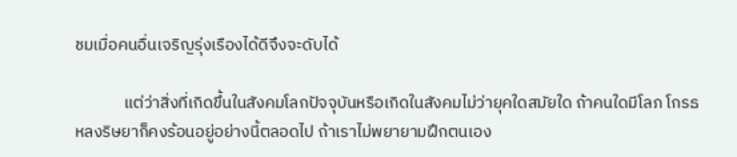ชมเมื่อคนอื่นเจริญรุ่งเรืองได้ดีจึงจะดับได้

             แต่ว่าสิ่งที่เกิดขึ้นในสังคมโลกปัจจุบันหรือเกิดในสังคมไม่ว่ายุคใดสมัยใด ถ้าคนใดมีโลภ โกรธ หลงริษยาก็คงร้อนอยู่อย่างนี้ตลอดไป ถ้าเราไม่พยายามฝึกตนเอง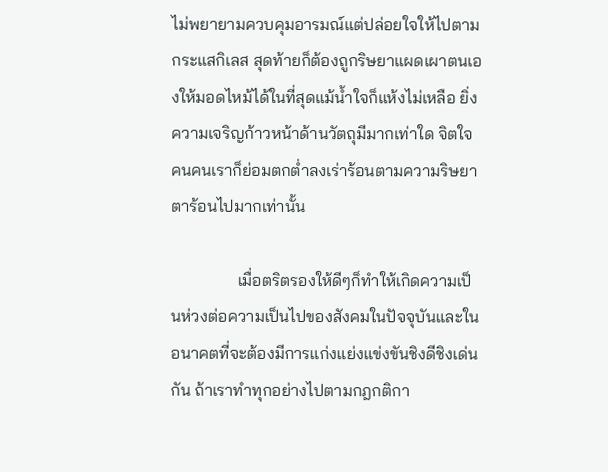ไม่พยายามควบคุมอารมณ์แต่ปล่อยใจให้ไปตามกระแสกิเลส สุดท้ายก็ต้องถูกริษยาแผดเผาตนเองให้มอดไหม้ได้ในที่สุดแม้น้ำใจก็แห้งไม่เหลือ ยิ่งความเจริญก้าวหน้าด้านวัตถุมีมากเท่าใด จิตใจคนคนเราก็ย่อมตกต่ำลงเร่าร้อนตามความริษยาตาร้อนไปมากเท่านั้น

                เมื่อตริตรองให้ดีๆก็ทำให้เกิดความเป็นห่วงต่อความเป็นไปของสังคมในปัจจุบันและในอนาคตที่จะต้องมีการแก่งแย่งแข่งขันชิงดีชิงเด่นกัน ถ้าเราทำทุกอย่างไปตามกฎกติกา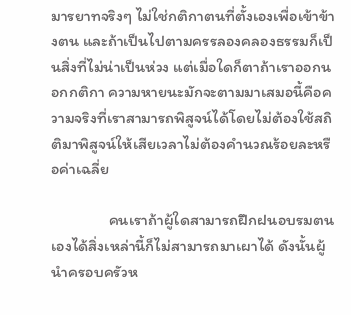มารยาทจริงๆ ไม่ใช่กติกาตนที่ตั้งเองเพื่อเข้าข้างตน และถ้าเป็นไปตามครรลองคลองธรรมก็เป็นสิ่งที่ไม่น่าเป็นห่วง แต่เมื่อใดก็ตาถ้าเราออกนอกกติกา ความหายนะมักจะตามมาเสมอนี้คือความจริงที่เราสามารถพิสูจน์ได้โดยไม่ต้องใช้สถิติมาพิสูจน์ให้เสียเวลาไม่ต้องคำนวณร้อยละหรือค่าเฉลี่ย

                คนเราถ้าผู้ใดสามารถฝึกฝนอบรมตนเองได้สิ่งเหล่านี้ก็ไม่สามารถมาเผาได้ ดังนั้นผู้นำครอบครัวห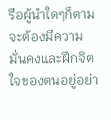รือผู้นำใดๆก็ตามจะต้องมีความมั่นคงและฝึกจิตใจของตนอยู่อย่า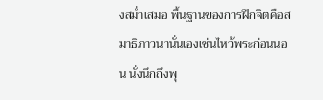งสม่ำเสมอ พื้นฐานของการฝึกจิตคือสมาธิภาวนานั่นเองเช่นไหว้พระก่อนนอน นั่งนึกถึงพุ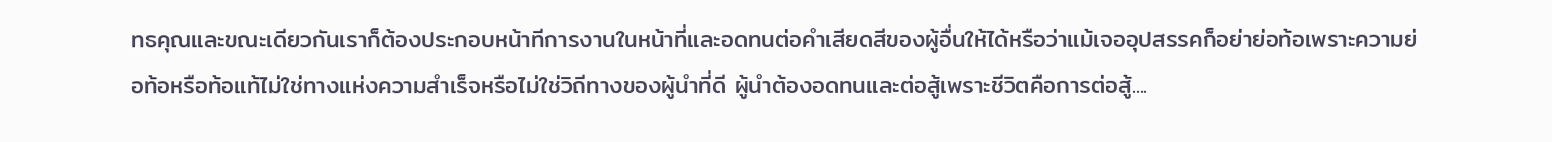ทธคุณและขณะเดียวกันเราก็ต้องประกอบหน้าทีการงานในหน้าที่และอดทนต่อคำเสียดสีของผู้อื่นให้ได้หรือว่าแม้เจออุปสรรคก็อย่าย่อท้อเพราะความย่อท้อหรือท้อแท้ไม่ใช่ทางแห่งความสำเร็จหรือไม่ใช่วิถีทางของผู้นำที่ดี ผู้นำต้องอดทนและต่อสู้เพราะชีวิตคือการต่อสู้....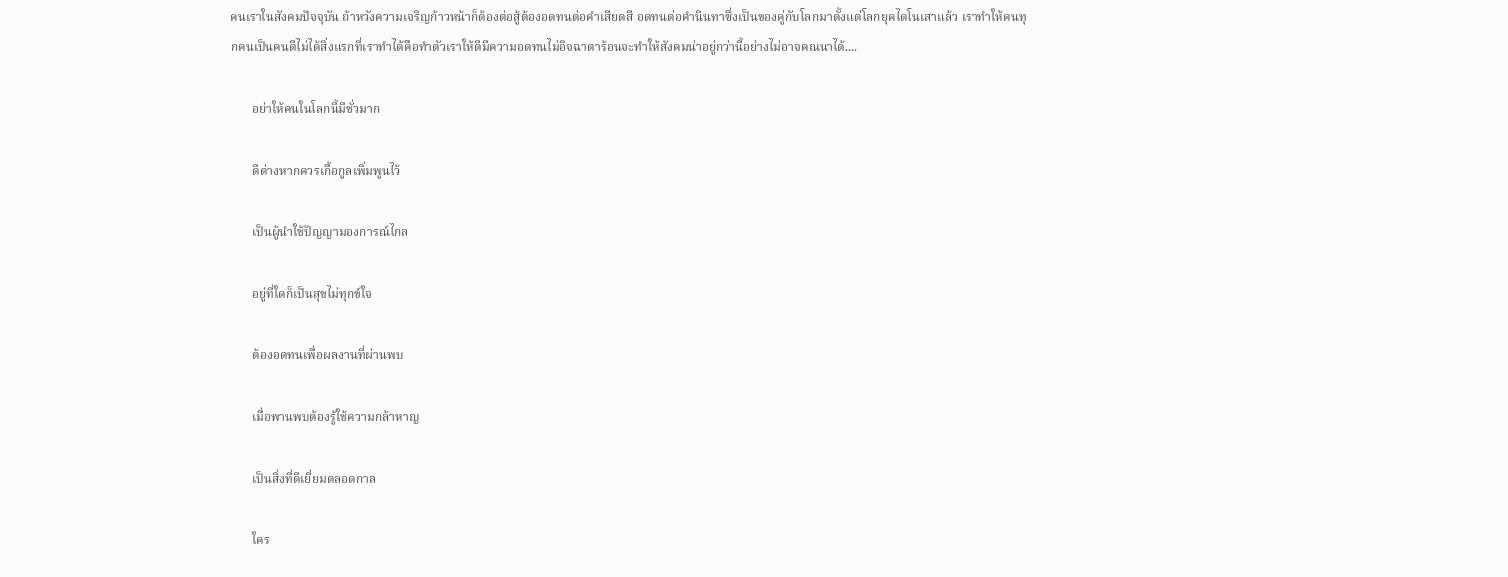คนเราในสังคมปัจจุบัน ถ้าหวังความเจริญก้าวหน้าก็ต้องต่อสู้ต้องอดทนต่อคำเสียดสี อดทนต่อคำนินทาซึ่งเป็นของคู่กับโลกมาตั้งแต่โลกยุคไดโนเสาแล้ว เราทำให้คนทุกคนเป็นคนดีไม่ได้สิ่งแรกที่เราทำได้คือทำตัวเราให้ดีมีความอดทนไม่อิจฉาตาร้อนจะทำให้สังคมน่าอยู่กว่านี้อย่างไม่อาจคณนาได้....

       อย่าให้คนในโลกนี้มีชั่วมาก

       ดีต่างหากควรเกื้อกูลเพิ่มพูนไว้

       เป็นผู้นำใช้ปัญญามองการณ์ไกล

       อยู่ที่ใดก็เป็นสุขไม่ทุกข์ใจ

       ต้องอดทนเพื่อผลงานที่ผ่านพบ

       เมื่อพานพบต้องรู้ใช้ความกล้าหาญ

       เป็นสิ่งที่ดีเยี่ยมตลอดกาล

       ใคร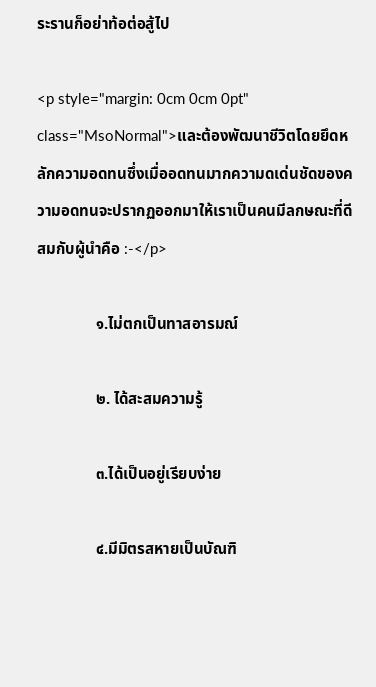ระรานก็อย่าท้อต่อสู้ไป

<p style="margin: 0cm 0cm 0pt" class="MsoNormal">และต้องพัฒนาชีวิตโดยยึดหลักความอดทนซึ่งเมื่ออดทนมากความดเด่นชัดของความอดทนจะปรากฏออกมาให้เราเป็นคนมีลกษณะที่ดีสมกับผู้นำคือ :-</p>

               ๑.ไม่ตกเป็นทาสอารมณ์

               ๒. ได้สะสมความรู้

               ๓.ได้เป็นอยู่เรียบง่าย

               ๔.มีมิตรสหายเป็นบัณฑิ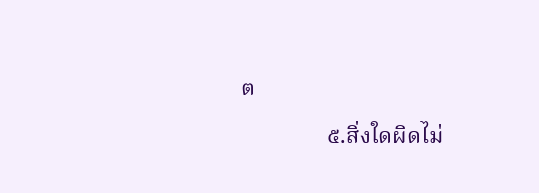ต

               ๕.สิ่งใดผิดไม่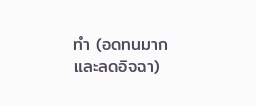ทำ (อดทนมากและลดอิจฉา)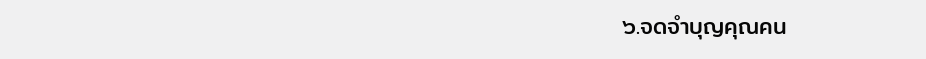๖.จดจำบุญคุณคน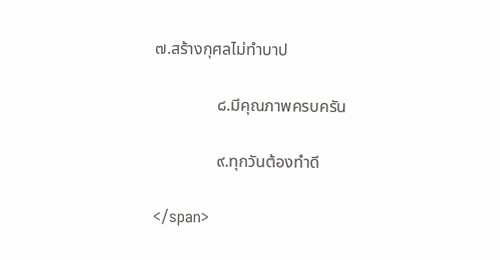๗.สร้างกุศลไม่ทำบาป

               ๘.มีคุณภาพครบครัน

               ๙.ทุกวันต้องทำดี

</span>